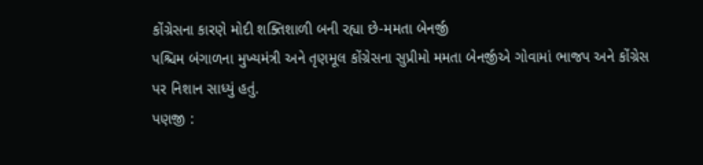કોંગ્રેસના કારણે મોદી શક્તિશાળી બની રહ્યા છે-મમતા બેનર્જી
પશ્ચિમ બંગાળના મુખ્યમંત્રી અને તૃણમૂલ કોંગ્રેસના સુપ્રીમો મમતા બેનર્જીએ ગોવામાં ભાજપ અને કોંગ્રેસ પર નિશાન સાધ્યું હતું.
પણજી :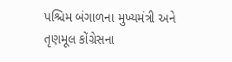પશ્ચિમ બંગાળના મુખ્યમંત્રી અને તૃણમૂલ કોંગ્રેસના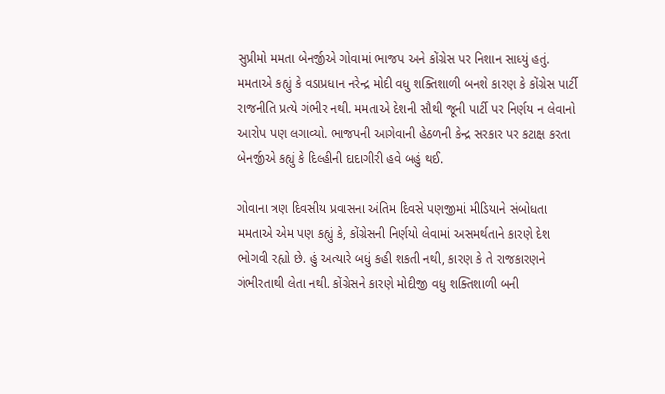સુપ્રીમો મમતા બેનર્જીએ ગોવામાં ભાજપ અને કોંગ્રેસ પર નિશાન સાધ્યું હતું. મમતાએ કહ્યું કે વડાપ્રધાન નરેન્દ્ર મોદી વધુ શક્તિશાળી બનશે કારણ કે કોંગ્રેસ પાર્ટી રાજનીતિ પ્રત્યે ગંભીર નથી. મમતાએ દેશની સૌથી જૂની પાર્ટી પર નિર્ણય ન લેવાનો આરોપ પણ લગાવ્યો. ભાજપની આગેવાની હેઠળની કેન્દ્ર સરકાર પર કટાક્ષ કરતા બેનર્જીએ કહ્યું કે દિલ્હીની દાદાગીરી હવે બહું થઈ.

ગોવાના ત્રણ દિવસીય પ્રવાસના અંતિમ દિવસે પણજીમાં મીડિયાને સંબોધતા મમતાએ એમ પણ કહ્યું કે, કોંગ્રેસની નિર્ણયો લેવામાં અસમર્થતાને કારણે દેશ ભોગવી રહ્યો છે. હું અત્યારે બધું કહી શકતી નથી, કારણ કે તે રાજકારણને ગંભીરતાથી લેતા નથી. કોંગ્રેસને કારણે મોદીજી વધુ શક્તિશાળી બની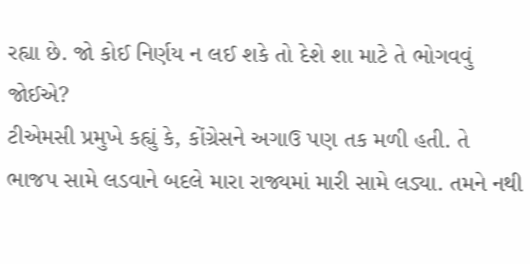રહ્યા છે. જો કોઈ નિર્ણય ન લઈ શકે તો દેશે શા માટે તે ભોગવવું જોઈએ?
ટીએમસી પ્રમુખે કહ્યું કે, કોંગ્રેસને અગાઉ પણ તક મળી હતી. તે ભાજપ સામે લડવાને બદલે મારા રાજ્યમાં મારી સામે લડ્યા. તમને નથી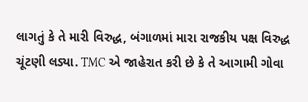લાગતું કે તે મારી વિરુદ્ધ, બંગાળમાં મારા રાજકીય પક્ષ વિરુદ્ધ ચૂંટણી લડ્યા. TMC એ જાહેરાત કરી છે કે તે આગામી ગોવા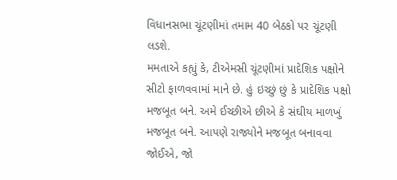વિધાનસભા ચૂંટણીમાં તમામ 40 બેઠકો પર ચૂંટણી લડશે.
મમતાએ કહ્યું કે, ટીએમસી ચૂંટણીમાં પ્રાદેશિક પક્ષોને સીટો ફાળવવામાં માને છે. હું ઇચ્છું છું કે પ્રાદેશિક પક્ષો મજબૂત બને. અમે ઈચ્છીએ છીએ કે સંઘીય માળખું મજબૂત બને. આપણે રાજ્યોને મજબૂત બનાવવા જોઈએ, જો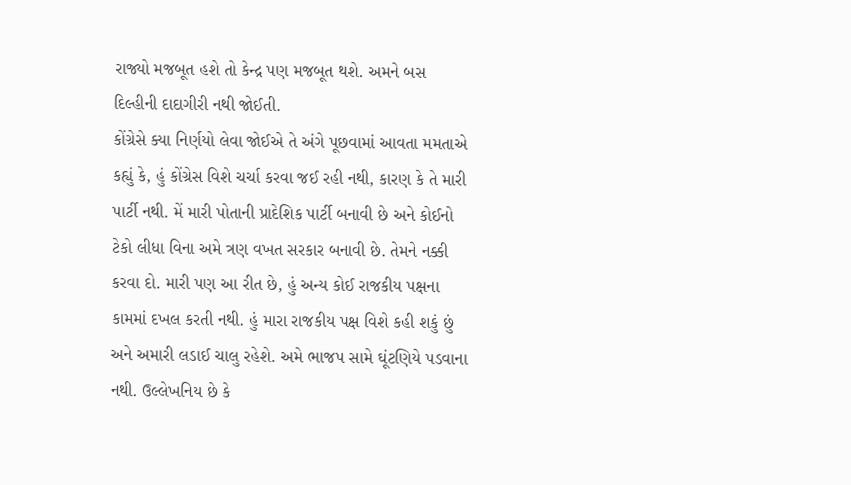રાજ્યો મજબૂત હશે તો કેન્દ્ર પણ મજબૂત થશે. અમને બસ દિલ્હીની દાદાગીરી નથી જોઈતી.
કોંગ્રેસે ક્યા નિર્ણયો લેવા જોઈએ તે અંગે પૂછવામાં આવતા મમતાએ કહ્યું કે, હું કોંગ્રેસ વિશે ચર્ચા કરવા જઈ રહી નથી, કારણ કે તે મારી પાર્ટી નથી. મેં મારી પોતાની પ્રાદેશિક પાર્ટી બનાવી છે અને કોઈનો ટેકો લીધા વિના અમે ત્રણ વખત સરકાર બનાવી છે. તેમને નક્કી કરવા દો. મારી પણ આ રીત છે, હું અન્ય કોઈ રાજકીય પક્ષના કામમાં દખલ કરતી નથી. હું મારા રાજકીય પક્ષ વિશે કહી શકું છું અને અમારી લડાઈ ચાલુ રહેશે. અમે ભાજપ સામે ઘૂંટણિયે પડવાના નથી. ઉલ્લેખનિય છે કે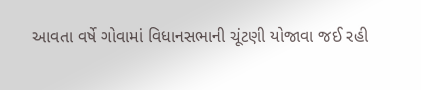આવતા વર્ષે ગોવામાં વિધાનસભાની ચૂંટણી યોજાવા જઈ રહી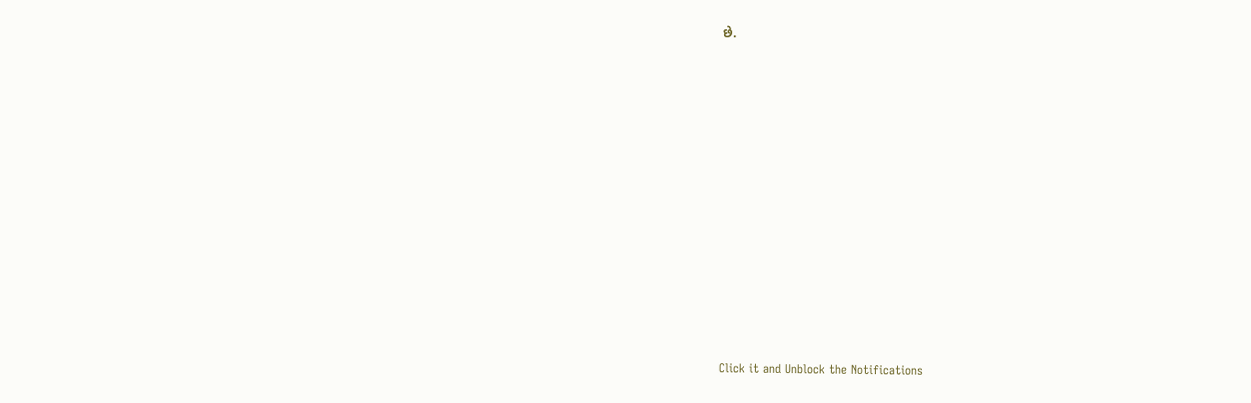છે.












Click it and Unblock the Notifications